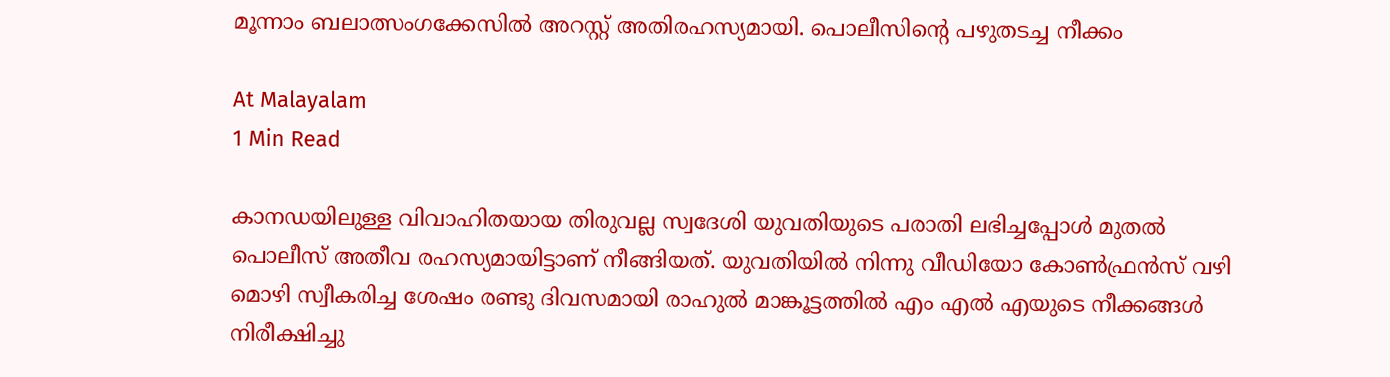മൂന്നാം ബലാത്സംഗക്കേസില്‍ അറസ്റ്റ് അതിരഹസ്യമായി. പൊലീസിൻ്റെ പഴുതടച്ച നീക്കം

At Malayalam
1 Min Read

കാനഡയിലുള്ള വിവാഹിതയായ തിരുവല്ല സ്വദേശി യുവതിയുടെ പരാതി ലഭിച്ചപ്പോൾ മുതൽ പൊലീസ് അതീവ രഹസ്യമായിട്ടാണ് നീങ്ങിയത്. യുവതിയിൽ നിന്നു വീഡിയോ കോൺഫ്രൻസ് വഴി മൊഴി സ്വീകരിച്ച ശേഷം രണ്ടു ദിവസമായി രാഹുൽ മാങ്കൂട്ടത്തിൽ എം എൽ എയുടെ നീക്കങ്ങൾ നിരീക്ഷിച്ചു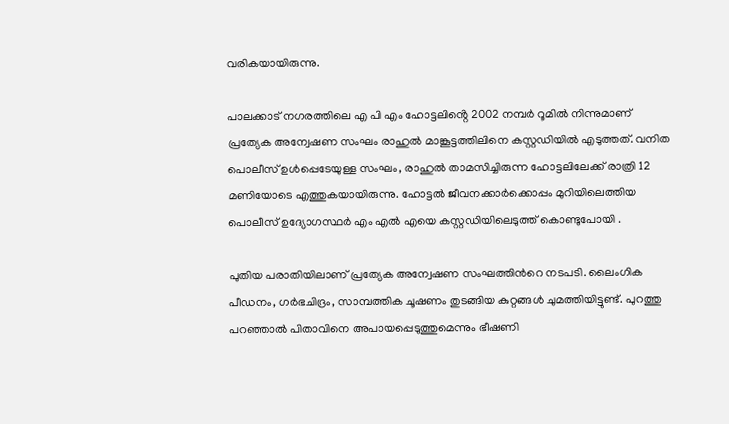വരികയായിരുന്നു.

പാലക്കാട് നഗരത്തിലെ എ പി എം ഹോട്ടലിൻ്റെ 2002 നമ്പർ റൂമിൽ നിന്നുമാണ് പ്രത്യേക അന്വേഷണ സംഘം രാഹുല്‍ മാങ്കൂട്ടത്തിലിനെ കസ്റ്റഡിയില്‍ എടുത്തത്. വനിത പൊലീസ് ഉള്‍പ്പെടേയുള്ള സംഘം, രാഹുല്‍ താമസിച്ചിരുന്ന ഹോട്ടലിലേക്ക് രാത്രി 12 മണിയോടെ എത്തുകയായിരുന്നു. ഹോട്ടല്‍ ജീവനക്കാർക്കൊപ്പം മുറിയിലെത്തിയ പൊലീസ് ഉദ്യോഗസ്ഥർ എം എല്‍ എയെ കസ്റ്റഡിയിലെടുത്ത് കൊണ്ടുപോയി .

പുതിയ പരാതിയിലാണ് പ്രത്യേക അന്വേഷണ സംഘത്തിന്‍റെ നടപടി. ലൈംഗിക പീഡനം, ഗർഭചിദ്രം, സാമ്പത്തിക ചൂഷണം തുടങ്ങിയ കുറ്റങ്ങൾ ചുമത്തിയിട്ടുണ്ട്. പുറത്തു പറഞ്ഞാൽ പിതാവിനെ അപായപ്പെടുത്തുമെന്നും ഭീഷണി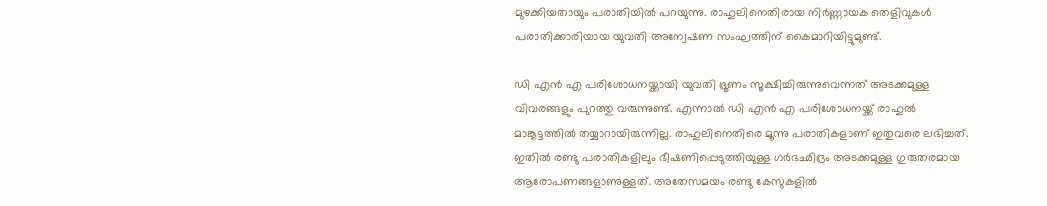മുഴക്കിയതായും പരാതിയില്‍ പറയുന്നു. രാഹുലിനെതിരായ നിർണ്ണായക തെളിവുകള്‍ പരാതിക്കാരിയായ യുവതി അന്വേഷണ സംഘത്തിന് കൈമാറിയിട്ടുമുണ്ട്.

ഡി എന്‍ എ പരിശോധനയ്ക്കായി യുവതി ഭ്രൂണം സൂക്ഷിച്ചിരുന്നുവെന്നത് അടക്കമുള്ള വിവരങ്ങളും പുറത്തു വരുന്നുണ്ട്. എന്നാല്‍ ഡി എന്‍ എ പരിശോധനയ്ക്ക് രാഹുല്‍ മാങ്കൂട്ടത്തില്‍ തയ്യാറായിരുന്നില്ല. രാഹുലിനെതിരെ മൂന്നു പരാതികളാണ് ഇതുവരെ ലഭിച്ചത്. ഇതില്‍ രണ്ടു പരാതികളിലും ഭീഷണിപ്പെടുത്തിയുള്ള ഗർഭഛിദ്രം അടക്കമുള്ള ഗുരുതരമായ ആരോപണങ്ങളാണുള്ളത്. അതേസമയം രണ്ടു കേസുകളില്‍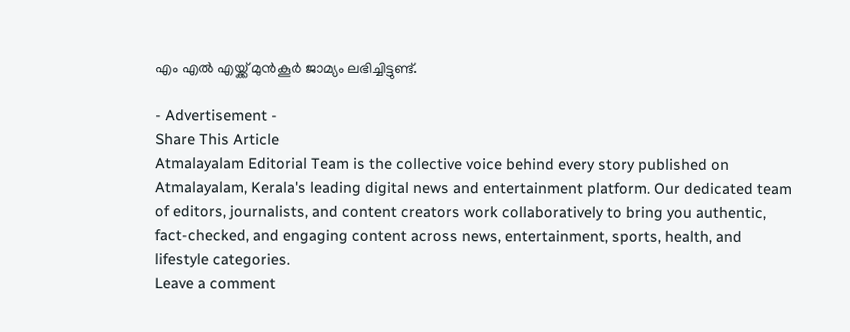എം എല്‍ എയ്ക്ക് മുന്‍കൂർ ജാമ്യം ലഭിച്ചിട്ടുണ്ട്.

- Advertisement -
Share This Article
Atmalayalam Editorial Team is the collective voice behind every story published on Atmalayalam, Kerala's leading digital news and entertainment platform. Our dedicated team of editors, journalists, and content creators work collaboratively to bring you authentic, fact-checked, and engaging content across news, entertainment, sports, health, and lifestyle categories.
Leave a comment